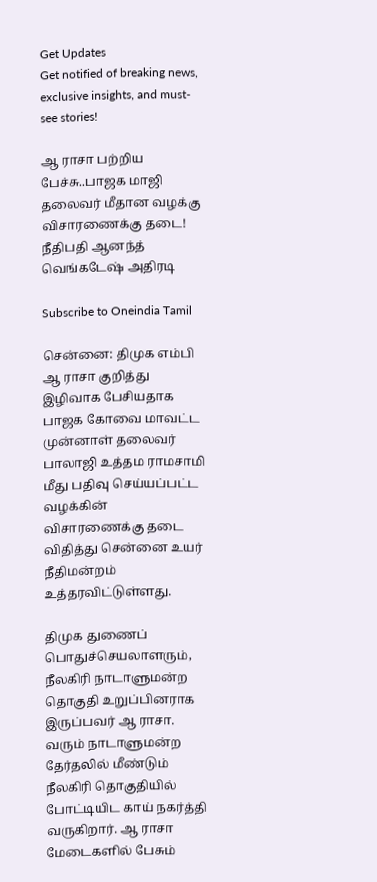Get Updates
Get notified of breaking news, exclusive insights, and must-see stories!

ஆ ராசா பற்றிய பேச்சு..பாஜக மாஜி தலைவர் மீதான வழக்கு விசாரணைக்கு தடை! நீதிபதி ஆனந்த் வெங்கடேஷ் அதிரடி

Subscribe to Oneindia Tamil

சென்னை: திமுக எம்பி ஆ ராசா குறித்து இழிவாக பேசியதாக பாஜக கோவை மாவட்ட முன்னாள் தலைவர் பாலாஜி உத்தம ராமசாமி மீது பதிவு செய்யப்பட்ட வழக்கின் விசாரணைக்கு தடை விதித்து சென்னை உயர் நீதிமன்றம் உத்தரவிட்டுள்ளது.

திமுக துணைப் பொதுச்செயலாளரும், நீலகிரி நாடாளுமன்ற தொகுதி உறுப்பினராக இருப்பவர் ஆ ராசா. வரும் நாடாளுமன்ற தேர்தலில் மீண்டும் நீலகிரி தொகுதியில் போட்டியிட காய் நகர்த்தி வருகிறார். ஆ ராசா மேடைகளில் பேசும்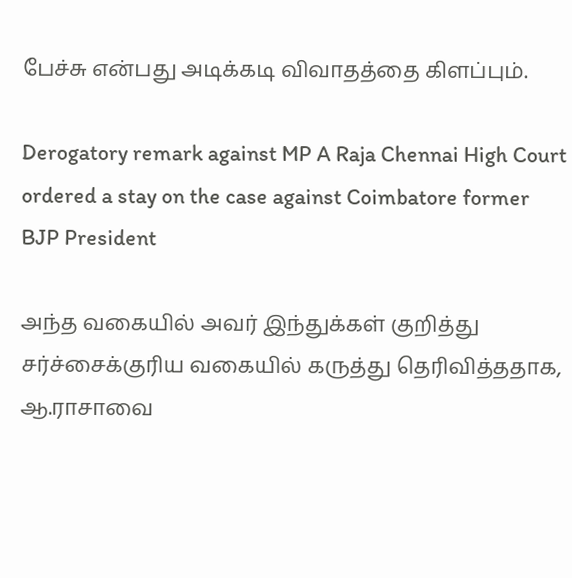பேச்சு என்பது அடிக்கடி விவாதத்தை கிளப்பும்.

Derogatory remark against MP A Raja Chennai High Court ordered a stay on the case against Coimbatore former BJP President

அந்த வகையில் அவர் இந்துக்கள் குறித்து சர்ச்சைக்குரிய வகையில் கருத்து தெரிவித்ததாக, ஆ.ராசாவை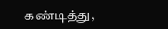கண்டித்து,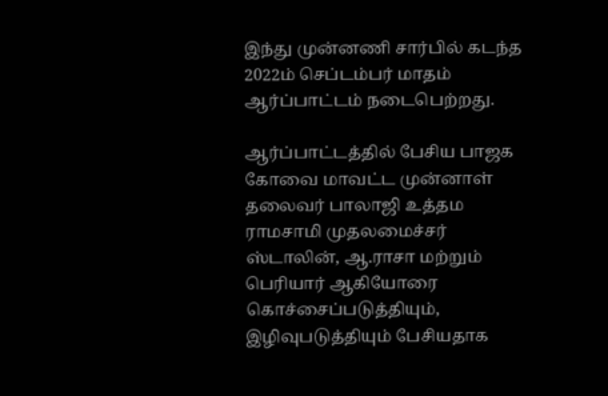இந்து முன்னணி சார்பில் கடந்த 2022ம் செப்டம்பர் மாதம் ஆர்ப்பாட்டம் நடைபெற்றது.

ஆர்ப்பாட்டத்தில் பேசிய பாஜக கோவை மாவட்ட முன்னாள் தலைவர் பாலாஜி உத்தம ராமசாமி முதலமைச்சர் ஸ்டாலின், ஆ.ராசா மற்றும் பெரியார் ஆகியோரை கொச்சைப்படுத்தியும், இழிவுபடுத்தியும் பேசியதாக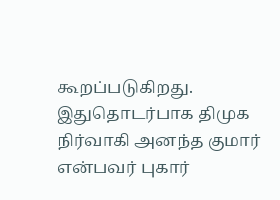கூறப்படுகிறது. இதுதொடர்பாக திமுக நிர்வாகி அனந்த குமார் என்பவர் புகார்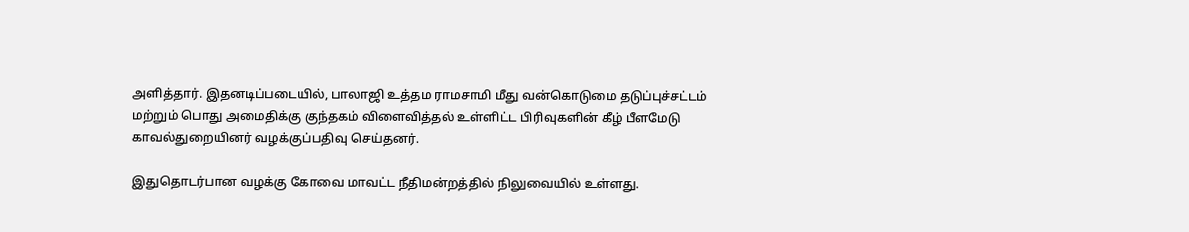அளித்தார். இதனடிப்படையில், பாலாஜி உத்தம ராமசாமி மீது வன்கொடுமை தடுப்புச்சட்டம் மற்றும் பொது அமைதிக்கு குந்தகம் விளைவித்தல் உள்ளிட்ட பிரிவுகளின் கீழ் பீளமேடு காவல்துறையினர் வழக்குப்பதிவு செய்தனர்.

இதுதொடர்பான வழக்கு கோவை மாவட்ட நீதிமன்றத்தில் நிலுவையில் உள்ளது.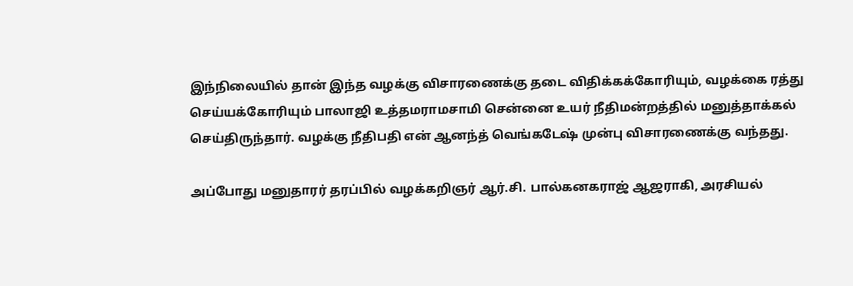இந்நிலையில் தான் இந்த வழக்கு விசாரணைக்கு தடை விதிக்கக்கோரியும், வழக்கை ரத்து செய்யக்கோரியும் பாலாஜி உத்தமராமசாமி சென்னை உயர் நீதிமன்றத்தில் மனுத்தாக்கல் செய்திருந்தார். வழக்கு நீதிபதி என் ஆனந்த் வெங்கடேஷ் முன்பு விசாரணைக்கு வந்தது.

அப்போது மனுதாரர் தரப்பில் வழக்கறிஞர் ஆர்.சி. பால்கனகராஜ் ஆஜராகி, அரசியல்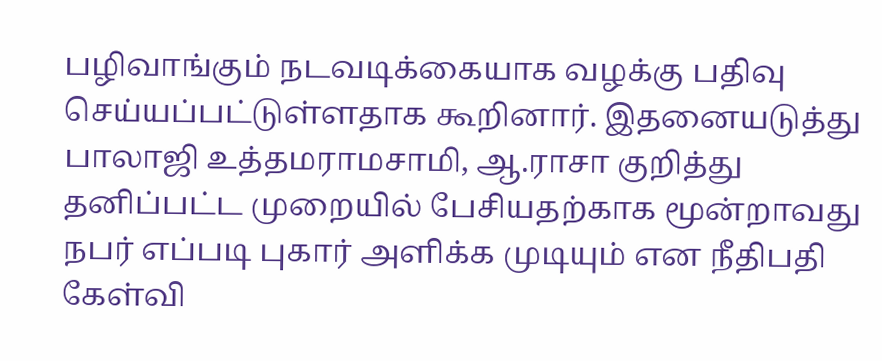பழிவாங்கும் நடவடிக்கையாக வழக்கு பதிவு செய்யப்பட்டுள்ளதாக கூறினார். இதனையடுத்து பாலாஜி உத்தமராமசாமி, ஆ.ராசா குறித்து தனிப்பட்ட முறையில் பேசியதற்காக மூன்றாவது நபர் எப்படி புகார் அளிக்க முடியும் என நீதிபதி கேள்வி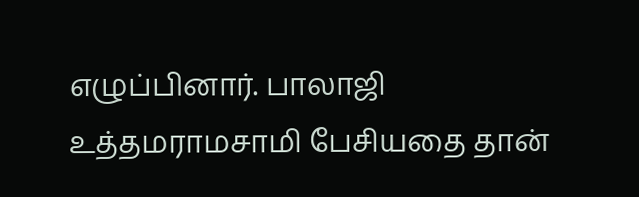எழுப்பினார். பாலாஜி உத்தமராமசாமி பேசியதை தான்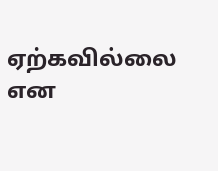ஏற்கவில்லை என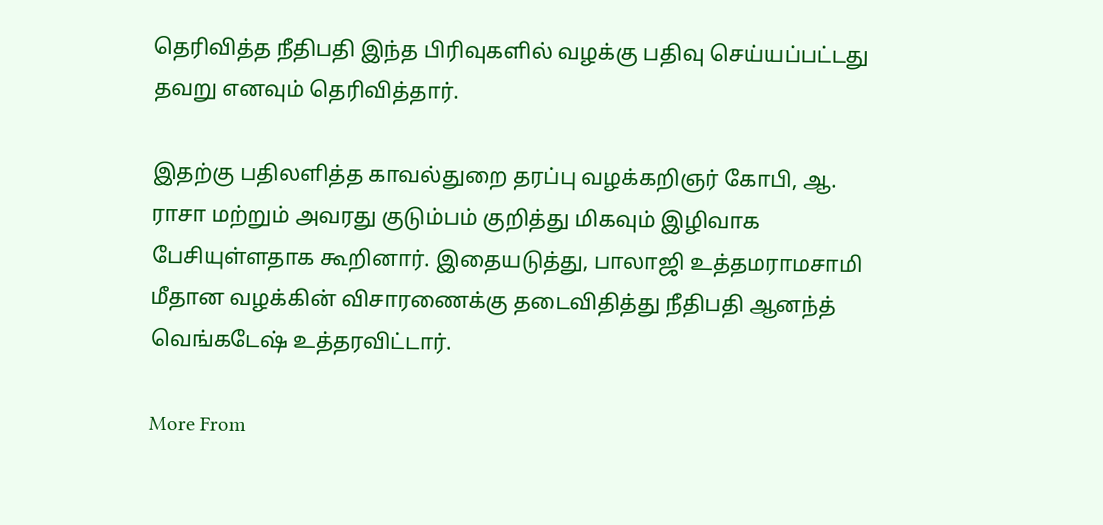தெரிவித்த நீதிபதி இந்த பிரிவுகளில் வழக்கு பதிவு செய்யப்பட்டது தவறு எனவும் தெரிவித்தார்.

இதற்கு பதிலளித்த காவல்துறை தரப்பு வழக்கறிஞர் கோபி, ஆ. ராசா மற்றும் அவரது குடும்பம் குறித்து மிகவும் இழிவாக பேசியுள்ளதாக கூறினார். இதையடுத்து, பாலாஜி உத்தமராமசாமி மீதான வழக்கின் விசாரணைக்கு தடைவிதித்து நீதிபதி ஆனந்த் வெங்கடேஷ் உத்தரவிட்டார்.

More From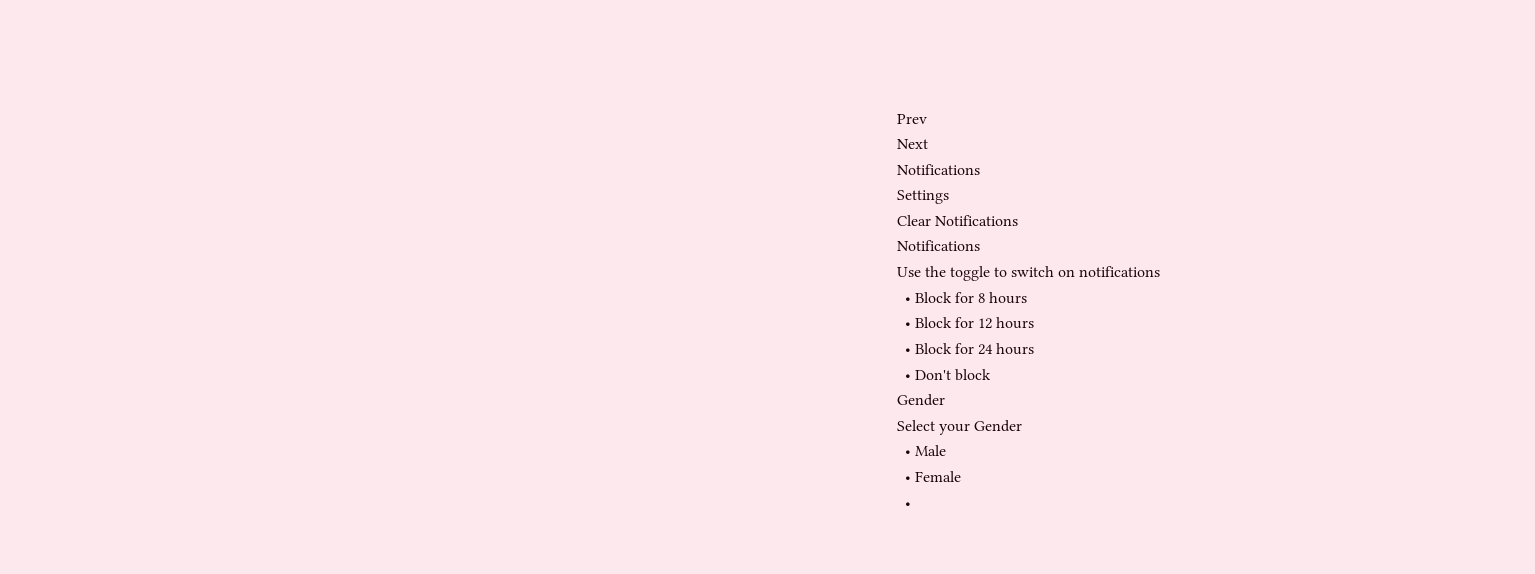Prev
Next
Notifications
Settings
Clear Notifications
Notifications
Use the toggle to switch on notifications
  • Block for 8 hours
  • Block for 12 hours
  • Block for 24 hours
  • Don't block
Gender
Select your Gender
  • Male
  • Female
  •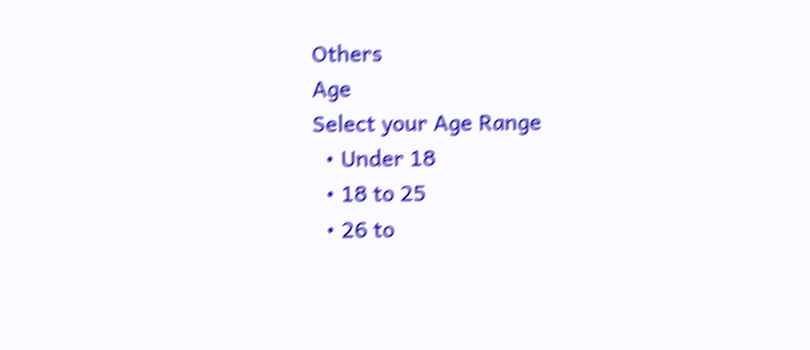Others
Age
Select your Age Range
  • Under 18
  • 18 to 25
  • 26 to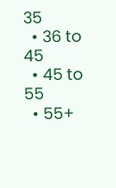35
  • 36 to 45
  • 45 to 55
  • 55+